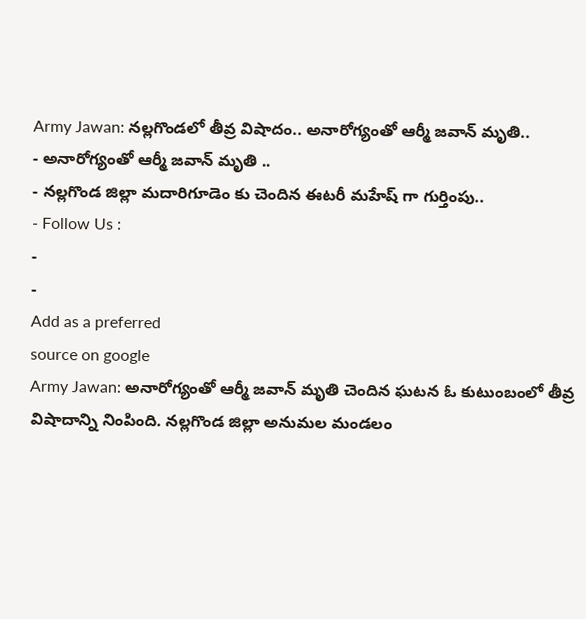Army Jawan: నల్లగొండలో తీవ్ర విషాదం.. అనారోగ్యంతో ఆర్మీ జవాన్ మృతి..
- అనారోగ్యంతో ఆర్మీ జవాన్ మృతి ..
- నల్లగొండ జిల్లా మదారిగూడెం కు చెందిన ఈటరీ మహేష్ గా గుర్తింపు..
- Follow Us :
-
-
Add as a preferred
source on google
Army Jawan: అనారోగ్యంతో ఆర్మీ జవాన్ మృతి చెందిన ఘటన ఓ కుటుంబంలో తీవ్ర విషాదాన్ని నింపింది. నల్లగొండ జిల్లా అనుమల మండలం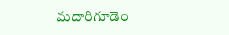మదారిగూడెం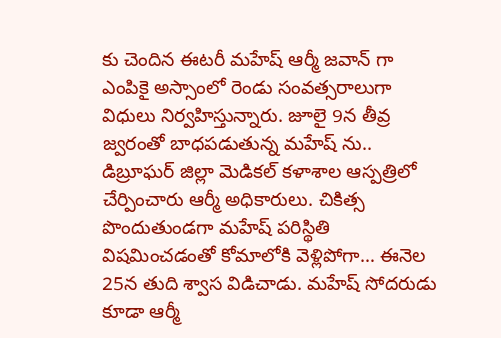కు చెందిన ఈటరీ మహేష్ ఆర్మీ జవాన్ గా ఎంపికై అస్సాంలో రెండు సంవత్సరాలుగా విధులు నిర్వహిస్తున్నారు. జూలై 9న తీవ్ర జ్వరంతో బాధపడుతున్న మహేష్ ను.. డిబ్రూఘర్ జిల్లా మెడికల్ కళాశాల ఆస్పత్రిలో చేర్పించారు ఆర్మీ అధికారులు. చికిత్స పొందుతుండగా మహేష్ పరిస్థితి విషమించడంతో కోమాలోకి వెళ్లిపోగా… ఈనెల 25న తుది శ్వాస విడిచాడు. మహేష్ సోదరుడు కూడా ఆర్మీ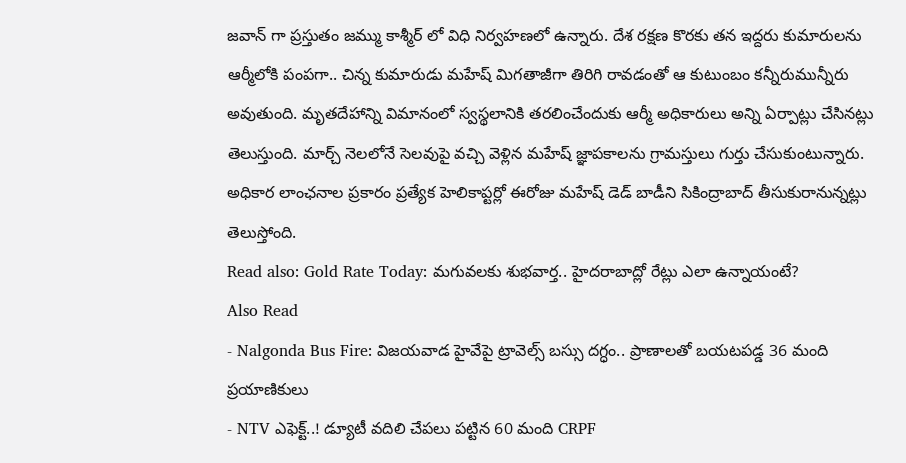జవాన్ గా ప్రస్తుతం జమ్ము కాశ్మీర్ లో విధి నిర్వహణలో ఉన్నారు. దేశ రక్షణ కొరకు తన ఇద్దరు కుమారులను ఆర్మీలోకి పంపగా.. చిన్న కుమారుడు మహేష్ మిగతాజీగా తిరిగి రావడంతో ఆ కుటుంబం కన్నీరుమున్నీరు అవుతుంది. మృతదేహాన్ని విమానంలో స్వస్థలానికి తరలించేందుకు ఆర్మీ అధికారులు అన్ని ఏర్పాట్లు చేసినట్లు తెలుస్తుంది. మార్చ్ నెలలోనే సెలవుపై వచ్చి వెళ్లిన మహేష్ జ్ఞాపకాలను గ్రామస్తులు గుర్తు చేసుకుంటున్నారు. అధికార లాంఛనాల ప్రకారం ప్రత్యేక హెలికాప్టర్లో ఈరోజు మహేష్ డెడ్ బాడీని సికింద్రాబాద్ తీసుకురానున్నట్లు తెలుస్తోంది.
Read also: Gold Rate Today: మగువలకు శుభవార్త.. హైదరాబాద్లో రేట్లు ఎలా ఉన్నాయంటే?
Also Read
- Nalgonda Bus Fire: విజయవాడ హైవేపై ట్రావెల్స్ బస్సు దగ్ధం.. ప్రాణాలతో బయటపడ్డ 36 మంది ప్రయాణికులు
- NTV ఎఫెక్ట్..! డ్యూటీ వదిలి చేపలు పట్టిన 60 మంది CRPF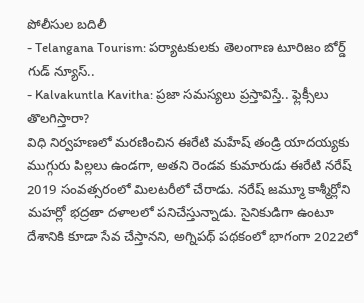పోలీసుల బదిలీ
- Telangana Tourism: పర్యాటకులకు తెలంగాణ టూరిజం బోర్డ్ గుడ్ న్యూస్..
- Kalvakuntla Kavitha: ప్రజా సమస్యలు ప్రస్తావిస్తే.. ఫ్లెక్సీలు తొలగిస్తారా?
విధి నిర్వహణలో మరణించిన ఈరేటి మహేష్ తండ్రి యాదయ్యకు ముగ్గురు పిల్లలు ఉండగా, అతని రెండవ కుమారుడు ఈరేటి నరేష్ 2019 సంవత్సరంలో మిలటరీలో చేరాడు. నరేష్ జమ్మూ కాశ్మీర్లోని మహర్లో భద్రతా దళాలలో పనిచేస్తున్నాడు. సైనికుడిగా ఉంటూ దేశానికి కూడా సేవ చేస్తానని, అగ్నిపథ్ పథకంలో భాగంగా 2022లో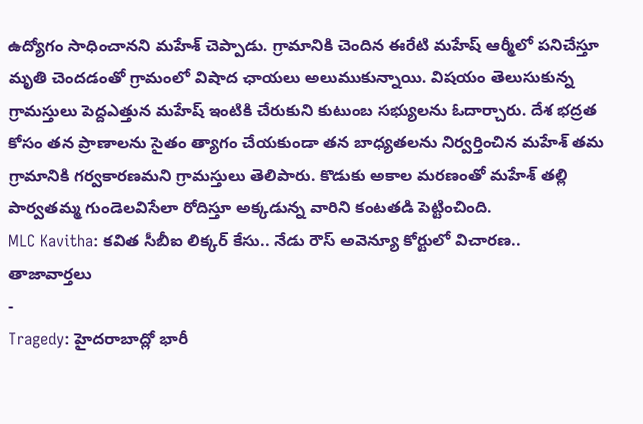ఉద్యోగం సాధించానని మహేశ్ చెప్పాడు. గ్రామానికి చెందిన ఈరేటి మహేష్ ఆర్మీలో పనిచేస్తూ మృతి చెందడంతో గ్రామంలో విషాద ఛాయలు అలుముకున్నాయి. విషయం తెలుసుకున్న గ్రామస్తులు పెద్దఎత్తున మహేష్ ఇంటికి చేరుకుని కుటుంబ సభ్యులను ఓదార్చారు. దేశ భద్రత కోసం తన ప్రాణాలను సైతం త్యాగం చేయకుండా తన బాధ్యతలను నిర్వర్తించిన మహేశ్ తమ గ్రామానికి గర్వకారణమని గ్రామస్తులు తెలిపారు. కొడుకు అకాల మరణంతో మహేశ్ తల్లి పార్వతమ్మ గుండెలవిసేలా రోదిస్తూ అక్కడున్న వారిని కంటతడి పెట్టించింది.
MLC Kavitha: కవిత సీబీఐ లిక్కర్ కేసు.. నేడు రౌస్ అవెన్యూ కోర్టులో విచారణ..
తాజావార్తలు
-
Tragedy: హైదరాబాద్లో భారీ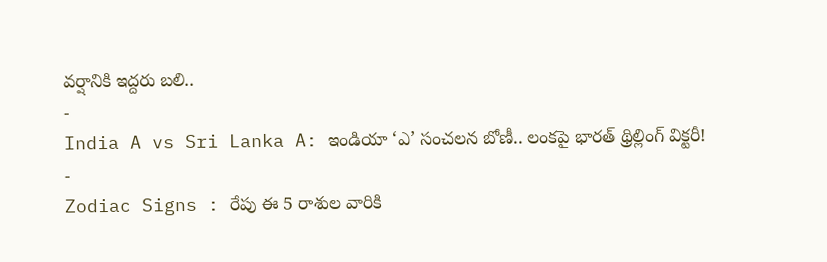వర్షానికి ఇద్దరు బలి..
-
India A vs Sri Lanka A: ఇండియా ‘ఎ’ సంచలన బోణీ.. లంకపై భారత్ థ్రిల్లింగ్ విక్టరీ!
-
Zodiac Signs : రేపు ఈ 5 రాశుల వారికి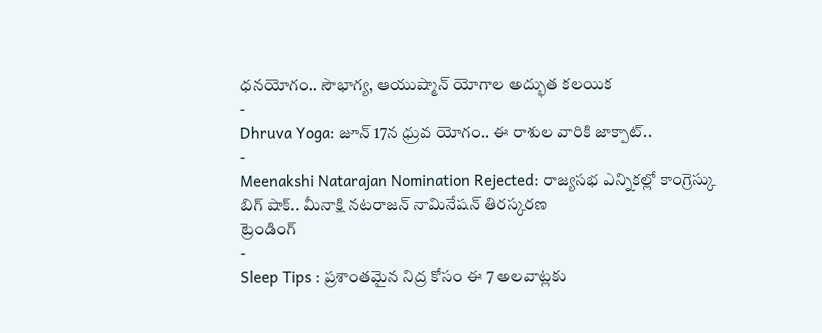ధనయోగం.. సౌభాగ్య, ఆయుష్మాన్ యోగాల అద్భుత కలయిక
-
Dhruva Yoga: జూన్ 17న ధ్రువ యోగం.. ఈ రాశుల వారికి జాక్పాట్..
-
Meenakshi Natarajan Nomination Rejected: రాజ్యసభ ఎన్నికల్లో కాంగ్రెస్కు బిగ్ షాక్.. మీనాక్షి నటరాజన్ నామినేషన్ తిరస్కరణ
ట్రెండింగ్
-
Sleep Tips : ప్రశాంతమైన నిద్ర కోసం ఈ 7 అలవాట్లకు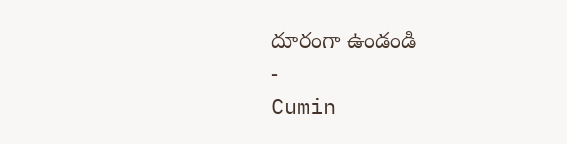దూరంగా ఉండండి
-
Cumin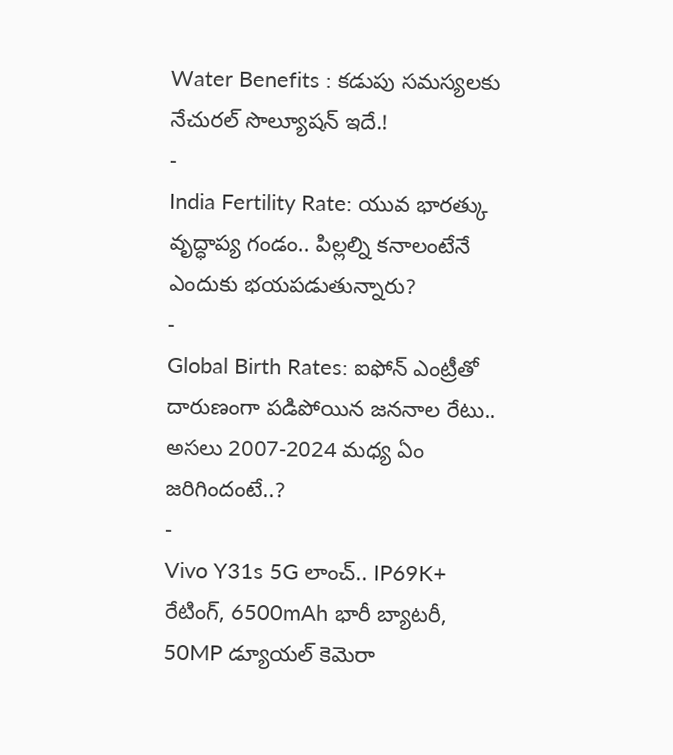Water Benefits : కడుపు సమస్యలకు నేచురల్ సొల్యూషన్ ఇదే.!
-
India Fertility Rate: యువ భారత్కు వృద్ధాప్య గండం.. పిల్లల్ని కనాలంటేనే ఎందుకు భయపడుతున్నారు?
-
Global Birth Rates: ఐఫోన్ ఎంట్రీతో దారుణంగా పడిపోయిన జననాల రేటు.. అసలు 2007-2024 మధ్య ఏం జరిగిందంటే..?
-
Vivo Y31s 5G లాంచ్.. IP69K+ రేటింగ్, 6500mAh భారీ బ్యాటరీ, 50MP డ్యూయల్ కెమెరా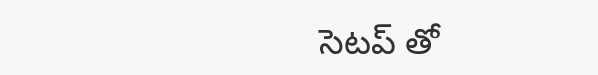సెటప్ తో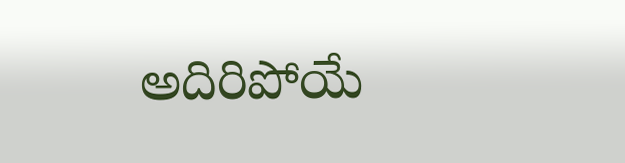అదిరిపోయే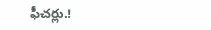ఫీచర్లు.!